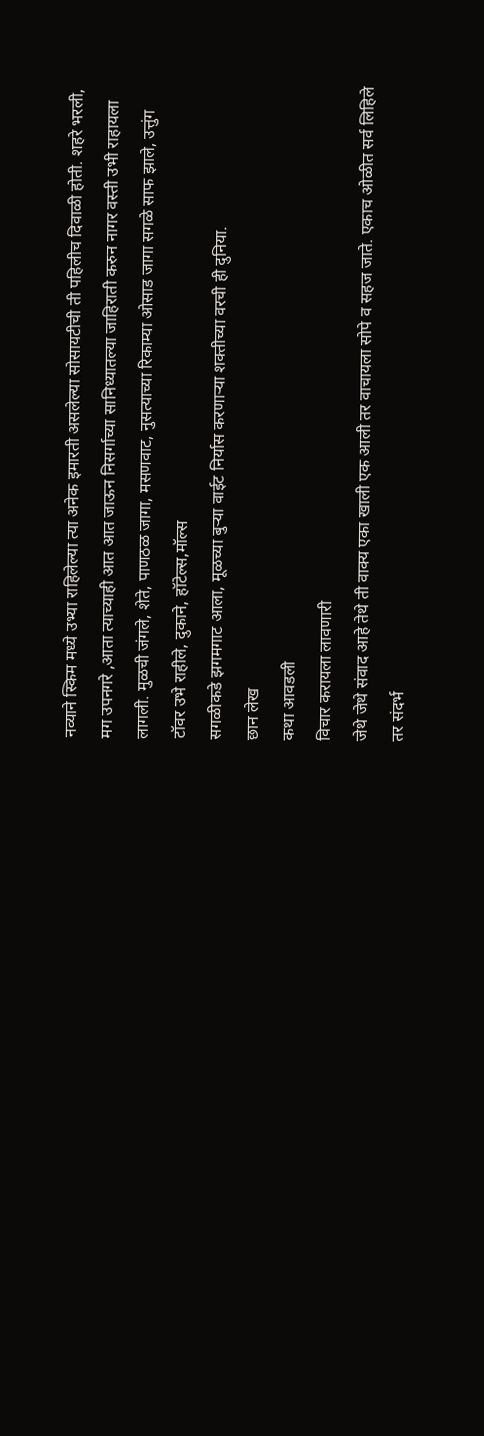नव्याने स्किम मध्ये उभ्या राहिलेल्या त्या अनेक इमारती असलेल्या सोसायटीची ती पहिलीच दिवाळी होती. शहरे भरली, मग उपनगरे ,आता त्याच्याही आत आत जाऊन निसर्गाच्या सानिध्यातल्या जाहिराती करुन नागर वस्ती उभी राहायला लागली. मुळची जंगले, शेते, पाणठळ जागा, मसणवाट, नुसत्याच्या रिकाम्या ओसाड जागा सगळे साफ झाले, उत्तुंग टॉवर उभे राहीले, दुकाने, हॉटेल्स,मॉल्स
सगळीकडे झगमगाट आला, मूळच्या बुऱ्या वाईट निर्यास करणाऱ्या शक्तीच्या वरची ही दुनिया.
छान लेख
कथा आवडली
विचार करायला लावणारी
जेथे जेथे संवाद आहे तेथे ती वाक्य एका खाली एक आली तर वाचायला सोपे व सहज जाते. एकाच ओळीत सर्व लिहिले तर संदर्भ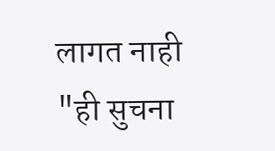लागत नाही "ही सुचना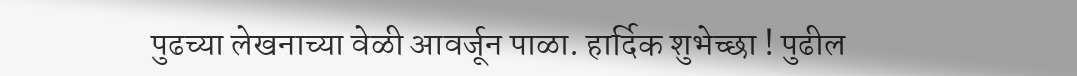पुढच्या लेखनाच्या वेळी आवर्जून पाळा. हार्दिक शुभेच्छा ! पुढील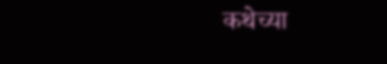कथेच्या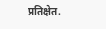प्रतिक्षेत.